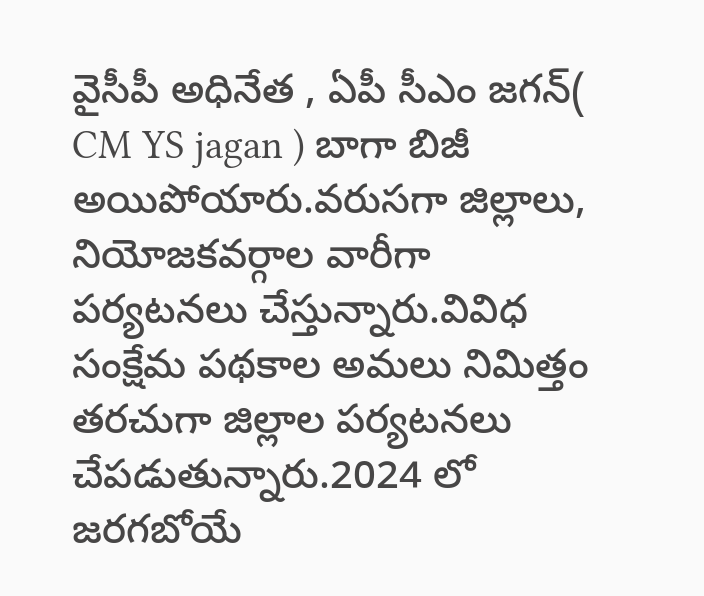వైసీపీ అధినేత , ఏపీ సీఎం జగన్( CM YS jagan ) బాగా బిజీ అయిపోయారు.వరుసగా జిల్లాలు, నియోజకవర్గాల వారీగా పర్యటనలు చేస్తున్నారు.వివిధ సంక్షేమ పథకాల అమలు నిమిత్తం తరచుగా జిల్లాల పర్యటనలు చేపడుతున్నారు.2024 లో జరగబోయే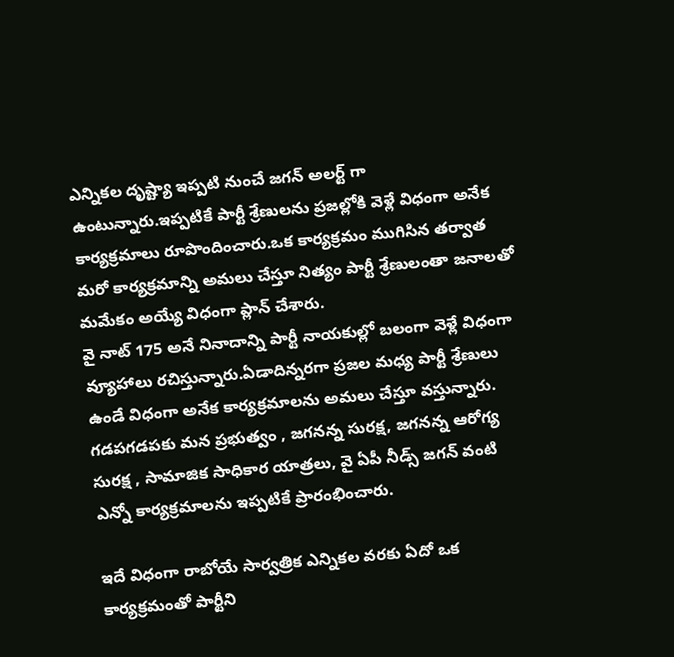ఎన్నికల దృష్ట్యా ఇప్పటి నుంచే జగన్ అలర్ట్ గా ఉంటున్నారు.ఇప్పటికే పార్టీ శ్రేణులను ప్రజల్లోకి వెళ్లే విధంగా అనేక కార్యక్రమాలు రూపొందించారు.ఒక కార్యక్రమం ముగిసిన తర్వాత మరో కార్యక్రమాన్ని అమలు చేస్తూ నిత్యం పార్టీ శ్రేణులంతా జనాలతో మమేకం అయ్యే విధంగా ప్లాన్ చేశారు.
వై నాట్ 175 అనే నినాదాన్ని పార్టీ నాయకుల్లో బలంగా వెళ్లే విధంగా వ్యూహాలు రచిస్తున్నారు.ఏడాదిన్నరగా ప్రజల మధ్య పార్టీ శ్రేణులు ఉండే విధంగా అనేక కార్యక్రమాలను అమలు చేస్తూ వస్తున్నారు.
గడపగడపకు మన ప్రభుత్వం , జగనన్న సురక్ష, జగనన్న ఆరోగ్య సురక్ష , సామాజిక సాధికార యాత్రలు, వై ఏపీ నీడ్స్ జగన్ వంటి ఎన్నో కార్యక్రమాలను ఇప్పటికే ప్రారంభించారు.

ఇదే విధంగా రాబోయే సార్వత్రిక ఎన్నికల వరకు ఏదో ఒక కార్యక్రమంతో పార్టీని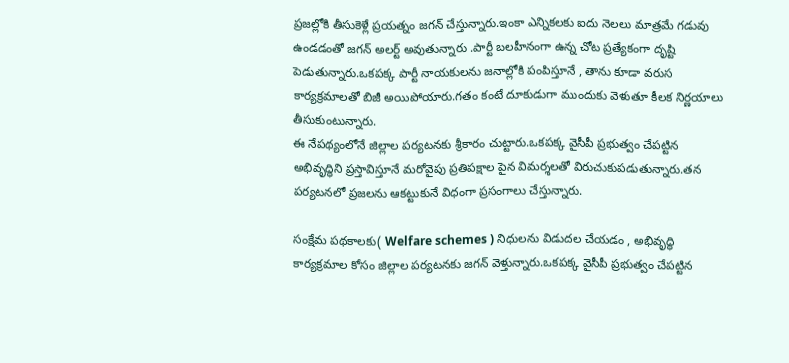ప్రజల్లోకి తీసుకెళ్లే ప్రయత్నం జగన్ చేస్తున్నారు.ఇంకా ఎన్నికలకు ఐదు నెలలు మాత్రమే గడువు ఉండడంతో జగన్ అలర్ట్ అవుతున్నారు .పార్టీ బలహీనంగా ఉన్న చోట ప్రత్యేకంగా దృష్టి పెడుతున్నారు.ఒకపక్క పార్టీ నాయకులను జనాల్లోకి పంపిస్తూనే , తాను కూడా వరుస కార్యక్రమాలతో బిజీ అయిపోయారు.గతం కంటే దూకుడుగా ముందుకు వెళుతూ కీలక నిర్ణయాలు తీసుకుంటున్నారు.
ఈ నేపథ్యంలోనే జిల్లాల పర్యటనకు శ్రీకారం చుట్టారు.ఒకపక్క వైసీపీ ప్రభుత్వం చేపట్టిన అభివృద్ధిని ప్రస్తావిస్తూనే మరోవైపు ప్రతిపక్షాల పైన విమర్శలతో విరుచుకుపడుతున్నారు.తన పర్యటనలో ప్రజలను ఆకట్టుకునే విధంగా ప్రసంగాలు చేస్తున్నారు.

సంక్షేమ పథకాలకు( Welfare schemes ) నిధులను విడుదల చేయడం , అభివృద్ధి కార్యక్రమాల కోసం జిల్లాల పర్యటనకు జగన్ వెళ్తున్నారు.ఒకపక్క వైసీపీ ప్రభుత్వం చేపట్టిన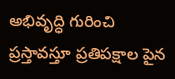అభివృద్ధి గురించి ప్రస్తావస్తూ ప్రతిపక్షాల పైన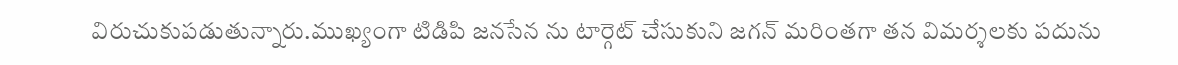విరుచుకుపడుతున్నారు.ముఖ్యంగా టిడిపి జనసేన ను టార్గెట్ చేసుకుని జగన్ మరింతగా తన విమర్శలకు పదును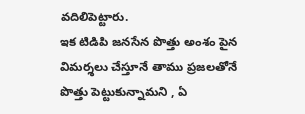వదిలిపెట్టారు.
ఇక టిడిపి జనసేన పొత్తు అంశం పైన విమర్శలు చేస్తూనే తాము ప్రజలతోనే పొత్తు పెట్టుకున్నామని , ఏ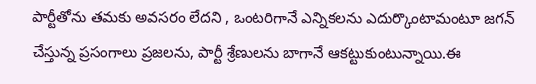పార్టీతోను తమకు అవసరం లేదని , ఒంటరిగానే ఎన్నికలను ఎదుర్కొంటామంటూ జగన్ చేస్తున్న ప్రసంగాలు ప్రజలను, పార్టీ శ్రేణులను బాగానే ఆకట్టుకుంటున్నాయి.ఈ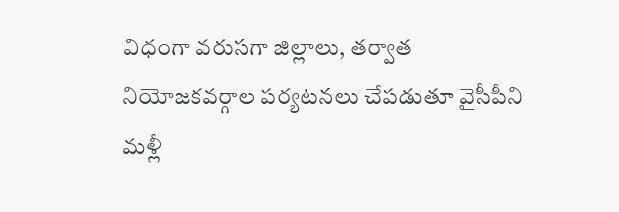విధంగా వరుసగా జిల్లాలు, తర్వాత నియోజకవర్గాల పర్యటనలు చేపడుతూ వైసీపీని మళ్లీ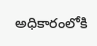అధికారంలోకి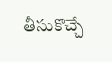తీసుకొచ్చే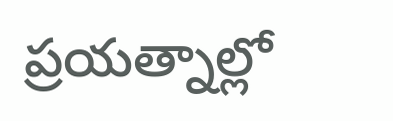ప్రయత్నాల్లో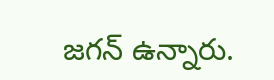జగన్ ఉన్నారు.